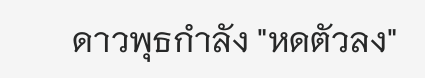ดาวพุธกำลัง "หดตัวลง"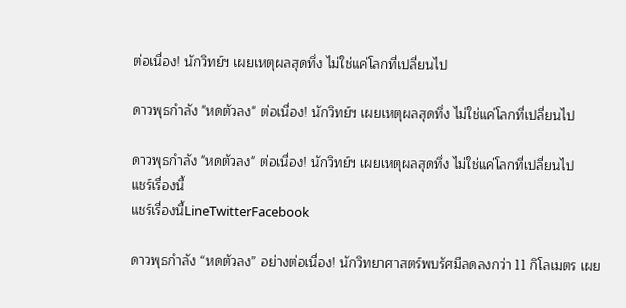ต่อเนื่อง! นักวิทย์ฯ เผยเหตุผลสุดทึ่ง ไม่ใช่แค่โลกที่เปลี่ยนไป

ดาวพุธกำลัง "หดตัวลง" ต่อเนื่อง! นักวิทย์ฯ เผยเหตุผลสุดทึ่ง ไม่ใช่แค่โลกที่เปลี่ยนไป

ดาวพุธกำลัง "หดตัวลง" ต่อเนื่อง! นักวิทย์ฯ เผยเหตุผลสุดทึ่ง ไม่ใช่แค่โลกที่เปลี่ยนไป
แชร์เรื่องนี้
แชร์เรื่องนี้LineTwitterFacebook

ดาวพุธกำลัง “หดตัวลง” อย่างต่อเนื่อง! นักวิทยาศาสตร์พบรัศมีลดลงกว่า 11 กิโลเมตร เผย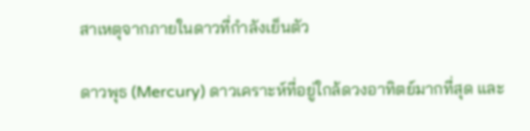สาเหตุจากภายในดาวที่กำลังเย็นตัว

ดาวพุธ (Mercury) ดาวเคราะห์ที่อยู่ใกล้ดวงอาทิตย์มากที่สุด และ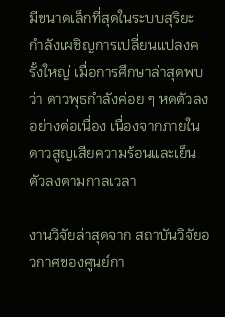มีขนาดเล็กที่สุดในระบบสุริยะ กำลังเผชิญการเปลี่ยนแปลงครั้งใหญ่ เมื่อการศึกษาล่าสุดพบว่า ดาวพุธกำลังค่อย ๆ หดตัวลงอย่างต่อเนื่อง เนื่องจากภายในดาวสูญเสียความร้อนและเย็นตัวลงตามกาลเวลา

งานวิจัยล่าสุดจาก สถาบันวิจัยอวกาศของศูนย์กา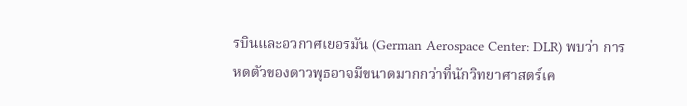รบินและอวกาศเยอรมัน (German Aerospace Center: DLR) พบว่า การหดตัวของดาวพุธอาจมีขนาดมากกว่าที่นักวิทยาศาสตร์เค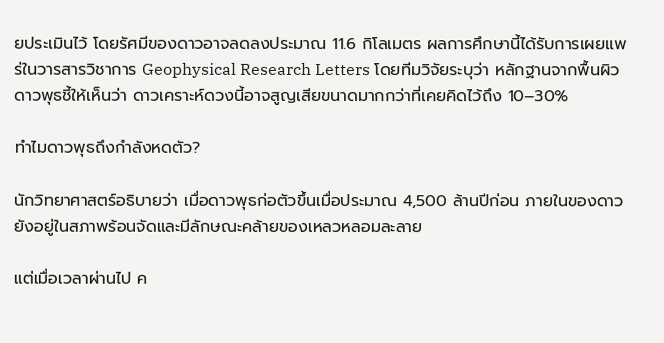ยประเมินไว้ โดยรัศมีของดาวอาจลดลงประมาณ 11.6 กิโลเมตร ผลการศึกษานี้ได้รับการเผยแพร่ในวารสารวิชาการ Geophysical Research Letters โดยทีมวิจัยระบุว่า หลักฐานจากพื้นผิวดาวพุธชี้ให้เห็นว่า ดาวเคราะห์ดวงนี้อาจสูญเสียขนาดมากกว่าที่เคยคิดไว้ถึง 10–30%

ทำไมดาวพุธถึงกำลังหดตัว?

นักวิทยาศาสตร์อธิบายว่า เมื่อดาวพุธก่อตัวขึ้นเมื่อประมาณ 4,500 ล้านปีก่อน ภายในของดาวยังอยู่ในสภาพร้อนจัดและมีลักษณะคล้ายของเหลวหลอมละลาย

แต่เมื่อเวลาผ่านไป ค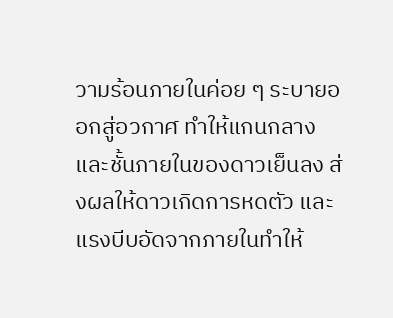วามร้อนภายในค่อย ๆ ระบายออกสู่อวกาศ ทำให้แกนกลางและชั้นภายในของดาวเย็นลง ส่งผลให้ดาวเกิดการหดตัว และแรงบีบอัดจากภายในทำให้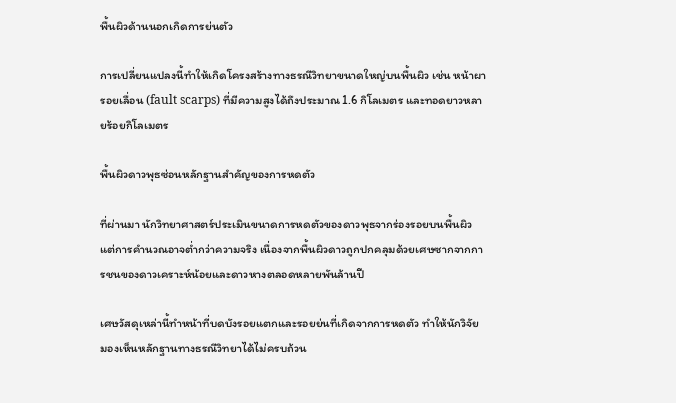พื้นผิวด้านนอกเกิดการย่นตัว

การเปลี่ยนแปลงนี้ทำให้เกิดโครงสร้างทางธรณีวิทยาขนาดใหญ่บนพื้นผิว เช่น หน้าผารอยเลื่อน (fault scarps) ที่มีความสูงได้ถึงประมาณ 1.6 กิโลเมตร และทอดยาวหลายร้อยกิโลเมตร

พื้นผิวดาวพุธซ่อนหลักฐานสำคัญของการหดตัว

ที่ผ่านมา นักวิทยาศาสตร์ประเมินขนาดการหดตัวของดาวพุธจากร่องรอยบนพื้นผิว แต่การคำนวณอาจต่ำกว่าความจริง เนื่องจากพื้นผิวดาวถูกปกคลุมด้วยเศษซากจากการชนของดาวเคราะห์น้อยและดาวหางตลอดหลายพันล้านปี

เศษวัสดุเหล่านี้ทำหน้าที่บดบังรอยแตกและรอยย่นที่เกิดจากการหดตัว ทำให้นักวิจัยมองเห็นหลักฐานทางธรณีวิทยาได้ไม่ครบถ้วน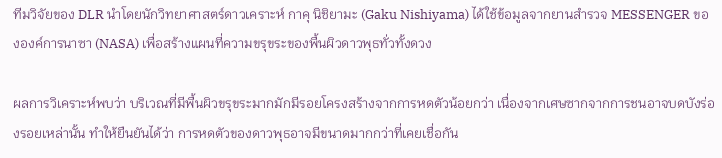ทีมวิจัยของ DLR นำโดยนักวิทยาศาสตร์ดาวเคราะห์ กาคุ นิชิยามะ (Gaku Nishiyama) ได้ใช้ข้อมูลจากยานสำรวจ MESSENGER ขององค์การนาซา (NASA) เพื่อสร้างแผนที่ความขรุขระของพื้นผิวดาวพุธทั่วทั้งดวง

ผลการวิเคราะห์พบว่า บริเวณที่มีพื้นผิวขรุขระมากมักมีรอยโครงสร้างจากการหดตัวน้อยกว่า เนื่องจากเศษซากจากการชนอาจบดบังร่องรอยเหล่านั้น ทำให้ยืนยันได้ว่า การหดตัวของดาวพุธอาจมีขนาดมากกว่าที่เคยเชื่อกัน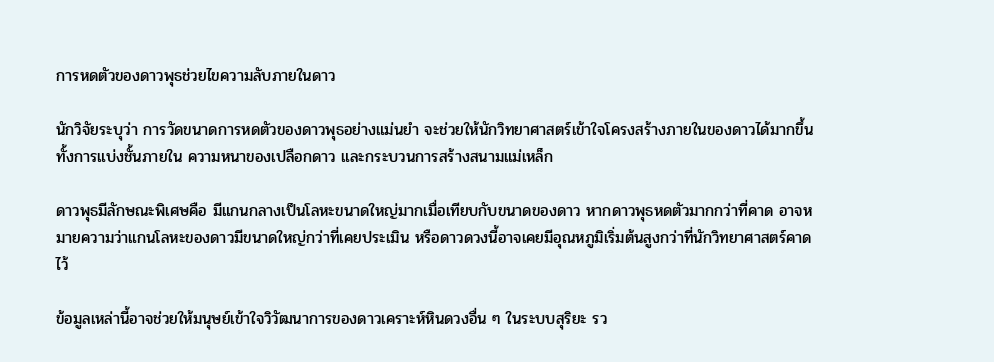การหดตัวของดาวพุธช่วยไขความลับภายในดาว

นักวิจัยระบุว่า การวัดขนาดการหดตัวของดาวพุธอย่างแม่นยำ จะช่วยให้นักวิทยาศาสตร์เข้าใจโครงสร้างภายในของดาวได้มากขึ้น ทั้งการแบ่งชั้นภายใน ความหนาของเปลือกดาว และกระบวนการสร้างสนามแม่เหล็ก

ดาวพุธมีลักษณะพิเศษคือ มีแกนกลางเป็นโลหะขนาดใหญ่มากเมื่อเทียบกับขนาดของดาว หากดาวพุธหดตัวมากกว่าที่คาด อาจหมายความว่าแกนโลหะของดาวมีขนาดใหญ่กว่าที่เคยประเมิน หรือดาวดวงนี้อาจเคยมีอุณหภูมิเริ่มต้นสูงกว่าที่นักวิทยาศาสตร์คาดไว้

ข้อมูลเหล่านี้อาจช่วยให้มนุษย์เข้าใจวิวัฒนาการของดาวเคราะห์หินดวงอื่น ๆ ในระบบสุริยะ รว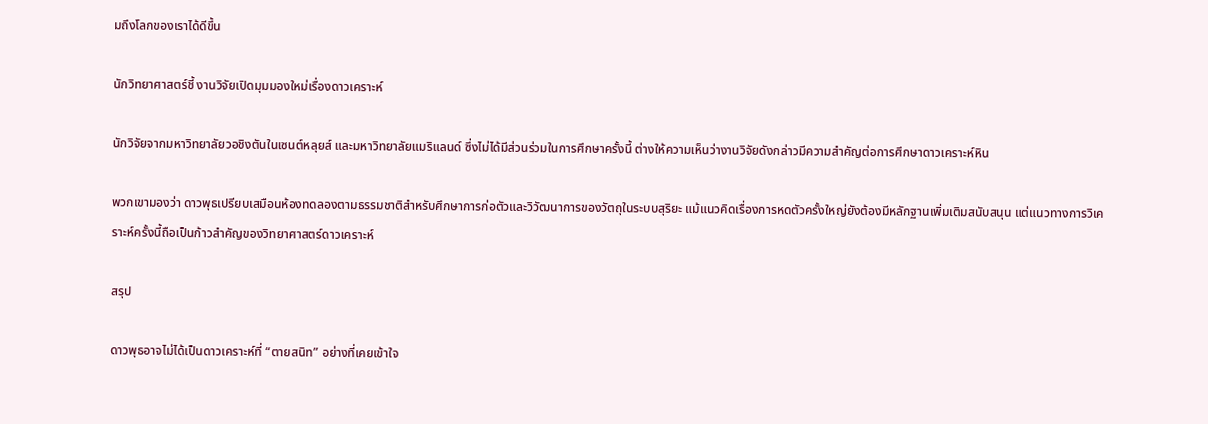มถึงโลกของเราได้ดีขึ้น

นักวิทยาศาสตร์ชี้ งานวิจัยเปิดมุมมองใหม่เรื่องดาวเคราะห์

นักวิจัยจากมหาวิทยาลัยวอชิงตันในเซนต์หลุยส์ และมหาวิทยาลัยแมริแลนด์ ซึ่งไม่ได้มีส่วนร่วมในการศึกษาครั้งนี้ ต่างให้ความเห็นว่างานวิจัยดังกล่าวมีความสำคัญต่อการศึกษาดาวเคราะห์หิน

พวกเขามองว่า ดาวพุธเปรียบเสมือนห้องทดลองตามธรรมชาติสำหรับศึกษาการก่อตัวและวิวัฒนาการของวัตถุในระบบสุริยะ แม้แนวคิดเรื่องการหดตัวครั้งใหญ่ยังต้องมีหลักฐานเพิ่มเติมสนับสนุน แต่แนวทางการวิเคราะห์ครั้งนี้ถือเป็นก้าวสำคัญของวิทยาศาสตร์ดาวเคราะห์

สรุป

ดาวพุธอาจไม่ได้เป็นดาวเคราะห์ที่ “ตายสนิท” อย่างที่เคยเข้าใจ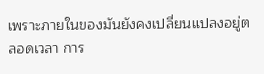เพราะภายในของมันยังคงเปลี่ยนแปลงอยู่ตลอดเวลา การ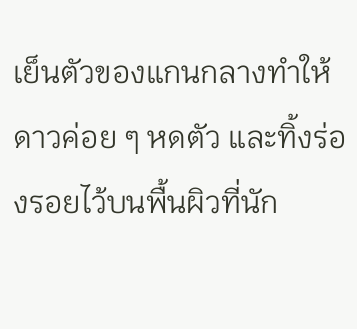เย็นตัวของแกนกลางทำให้ดาวค่อย ๆ หดตัว และทิ้งร่องรอยไว้บนพื้นผิวที่นัก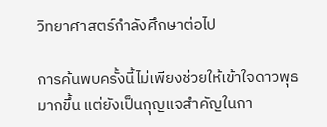วิทยาศาสตร์กำลังศึกษาต่อไป

การค้นพบครั้งนี้ไม่เพียงช่วยให้เข้าใจดาวพุธมากขึ้น แต่ยังเป็นกุญแจสำคัญในกา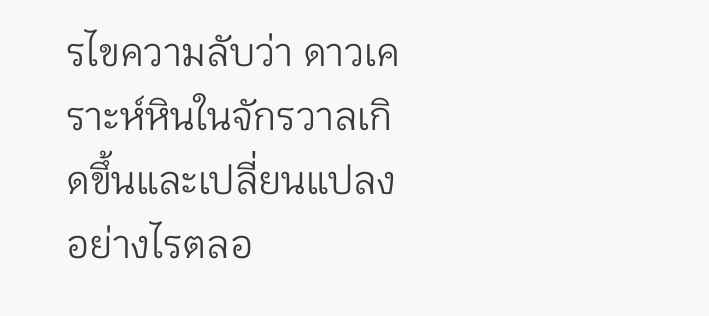รไขความลับว่า ดาวเคราะห์หินในจักรวาลเกิดขึ้นและเปลี่ยนแปลงอย่างไรตลอ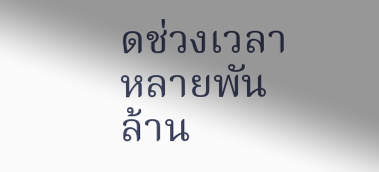ดช่วงเวลาหลายพันล้าน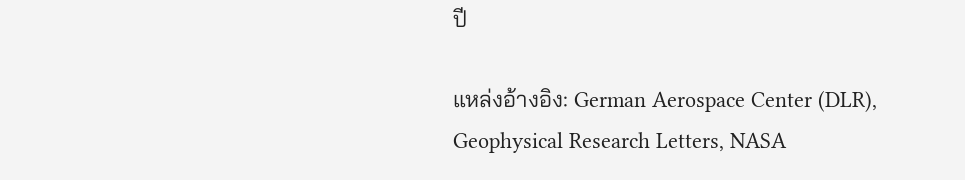ปี

แหล่งอ้างอิง: German Aerospace Center (DLR), Geophysical Research Letters, NASA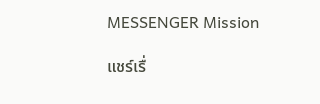MESSENGER Mission

แชร์เรื่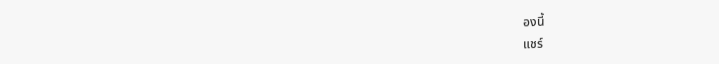องนี้
แชร์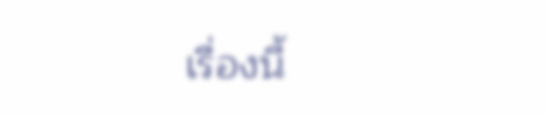เรื่องนี้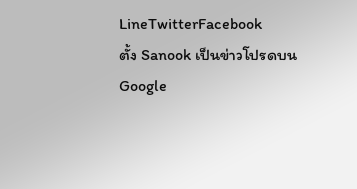LineTwitterFacebook
ตั้ง Sanook เป็นข่าวโปรดบน Google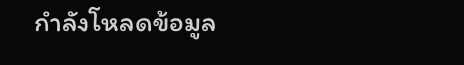กำลังโหลดข้อมูล